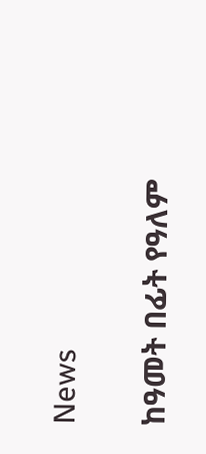News

ከዓመት በፊት የዓለም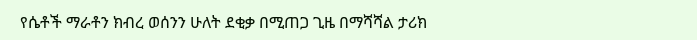የሴቶች ማራቶን ክብረ ወሰንን ሁለት ደቂቃ በሚጠጋ ጊዜ በማሻሻል ታሪክ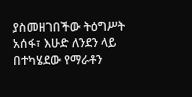ያስመዘገበችው ትዕግሥት አሰፋ፣ እሁድ ለንደን ላይ በተካሄደው የማራቶን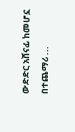ውድድር አሸናፊ ከመሆኗ በተጨማሪ ...